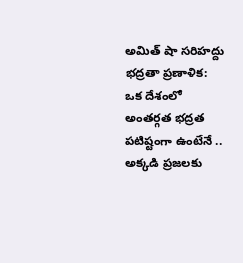అమిత్ షా సరిహద్దు భద్రతా ప్రణాళిక: ఒక దేశంలో అంతర్గత భద్రత పటిష్టంగా ఉంటేనే .. అక్కడి ప్రజలకు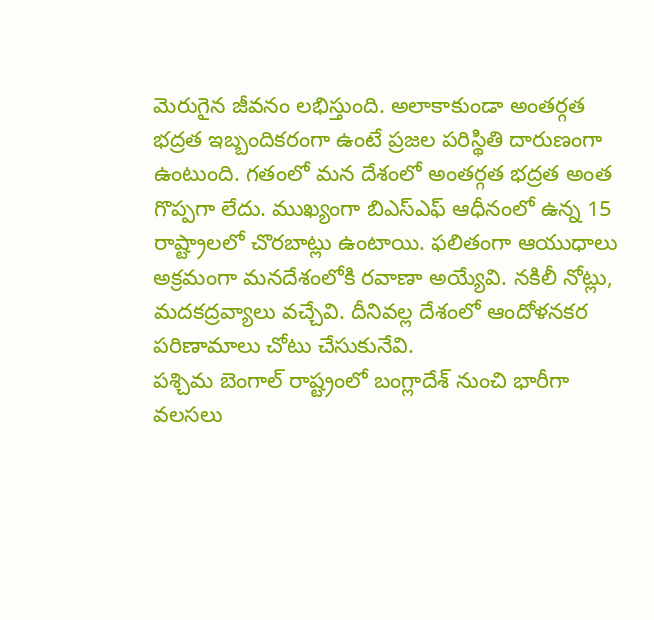మెరుగైన జీవనం లభిస్తుంది. అలాకాకుండా అంతర్గత భద్రత ఇబ్బందికరంగా ఉంటే ప్రజల పరిస్థితి దారుణంగా ఉంటుంది. గతంలో మన దేశంలో అంతర్గత భద్రత అంత గొప్పగా లేదు. ముఖ్యంగా బిఎస్ఎఫ్ ఆధీనంలో ఉన్న 15 రాష్ట్రాలలో చొరబాట్లు ఉంటాయి. ఫలితంగా ఆయుధాలు అక్రమంగా మనదేశంలోకి రవాణా అయ్యేవి. నకిలీ నోట్లు, మదకద్రవ్యాలు వచ్చేవి. దీనివల్ల దేశంలో ఆందోళనకర పరిణామాలు చోటు చేసుకునేవి.
పశ్చిమ బెంగాల్ రాష్ట్రంలో బంగ్లాదేశ్ నుంచి భారీగా వలసలు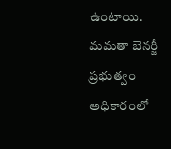ఉంటాయి. మమతా బెనర్జీ ప్రభుత్వం అధికారంలో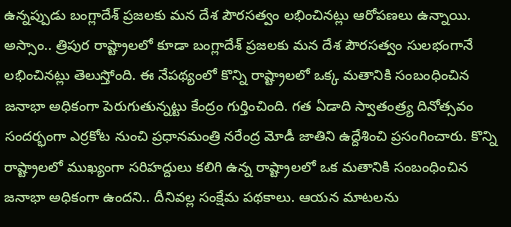ఉన్నప్పుడు బంగ్లాదేశ్ ప్రజలకు మన దేశ పౌరసత్వం లభించినట్లు ఆరోపణలు ఉన్నాయి. అస్సాం.. త్రిపుర రాష్ట్రాలలో కూడా బంగ్లాదేశ్ ప్రజలకు మన దేశ పౌరసత్వం సులభంగానే లభించినట్లు తెలుస్తోంది. ఈ నేపథ్యంలో కొన్ని రాష్ట్రాలలో ఒక్క మతానికి సంబంధించిన జనాభా అధికంగా పెరుగుతున్నట్టు కేంద్రం గుర్తించింది. గత ఏడాది స్వాతంత్ర్య దినోత్సవం సందర్భంగా ఎర్రకోట నుంచి ప్రధానమంత్రి నరేంద్ర మోడీ జాతిని ఉద్దేశించి ప్రసంగించారు. కొన్ని రాష్ట్రాలలో ముఖ్యంగా సరిహద్దులు కలిగి ఉన్న రాష్ట్రాలలో ఒక మతానికి సంబంధించిన జనాభా అధికంగా ఉందని.. దీనివల్ల సంక్షేమ పథకాలు. ఆయన మాటలను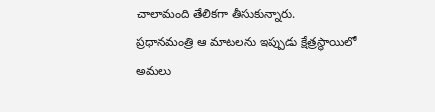చాలామంది తేలికగా తీసుకున్నారు.
ప్రధానమంత్రి ఆ మాటలను ఇప్పుడు క్షేత్రస్థాయిలో అమలు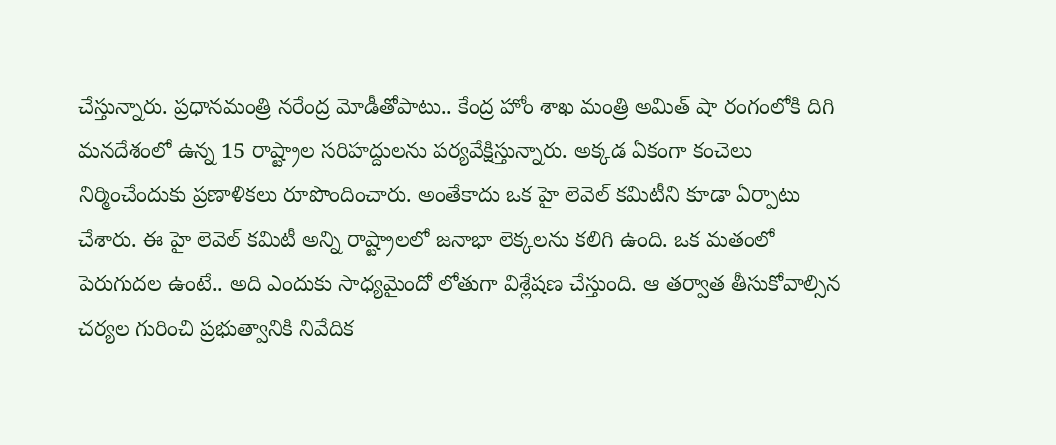చేస్తున్నారు. ప్రధానమంత్రి నరేంద్ర మోడీతోపాటు.. కేంద్ర హోం శాఖ మంత్రి అమిత్ షా రంగంలోకి దిగి మనదేశంలో ఉన్న 15 రాష్ట్రాల సరిహద్దులను పర్యవేక్షిస్తున్నారు. అక్కడ ఏకంగా కంచెలు నిర్మించేందుకు ప్రణాళికలు రూపొందించారు. అంతేకాదు ఒక హై లెవెల్ కమిటీని కూడా ఏర్పాటు చేశారు. ఈ హై లెవెల్ కమిటీ అన్ని రాష్ట్రాలలో జనాభా లెక్కలను కలిగి ఉంది. ఒక మతంలో పెరుగుదల ఉంటే.. అది ఎందుకు సాధ్యమైందో లోతుగా విశ్లేషణ చేస్తుంది. ఆ తర్వాత తీసుకోవాల్సిన చర్యల గురించి ప్రభుత్వానికి నివేదిక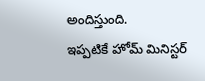అందిస్తుంది.
ఇప్పటికే హోమ్ మినిస్టర్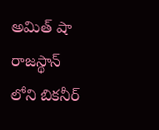అమిత్ షా రాజస్థాన్ లోని బికనీర్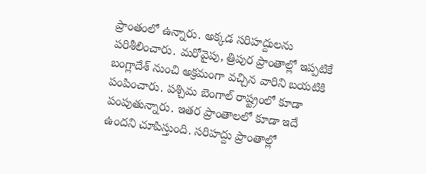ప్రాంతంలో ఉన్నారు. అక్కడ సరిహద్దులను పరిశీలించారు. మరోవైపు, త్రిపుర ప్రాంతాల్లో ఇప్పటికే బంగ్లాదేశ్ నుంచి అక్రమంగా వచ్చిన వారిని బయటికి పంపించారు. పశ్చిమ బెంగాల్ రాష్ట్రంలో కూడా పంపుతున్నారు. ఇతర ప్రాంతాలలో కూడా ఇదే ఉందని చూపిస్తుంది. సరిహద్దు ప్రాంతాల్లో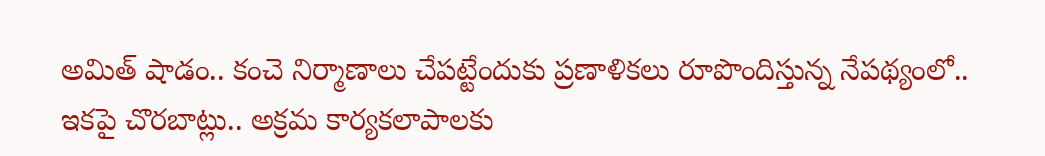అమిత్ షాడం.. కంచె నిర్మాణాలు చేపట్టేందుకు ప్రణాళికలు రూపొందిస్తున్న నేపథ్యంలో.. ఇకపై చొరబాట్లు.. అక్రమ కార్యకలాపాలకు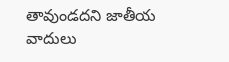తావుండదని జాతీయ వాదులు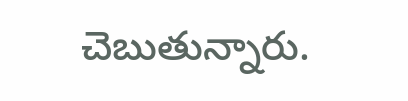చెబుతున్నారు.